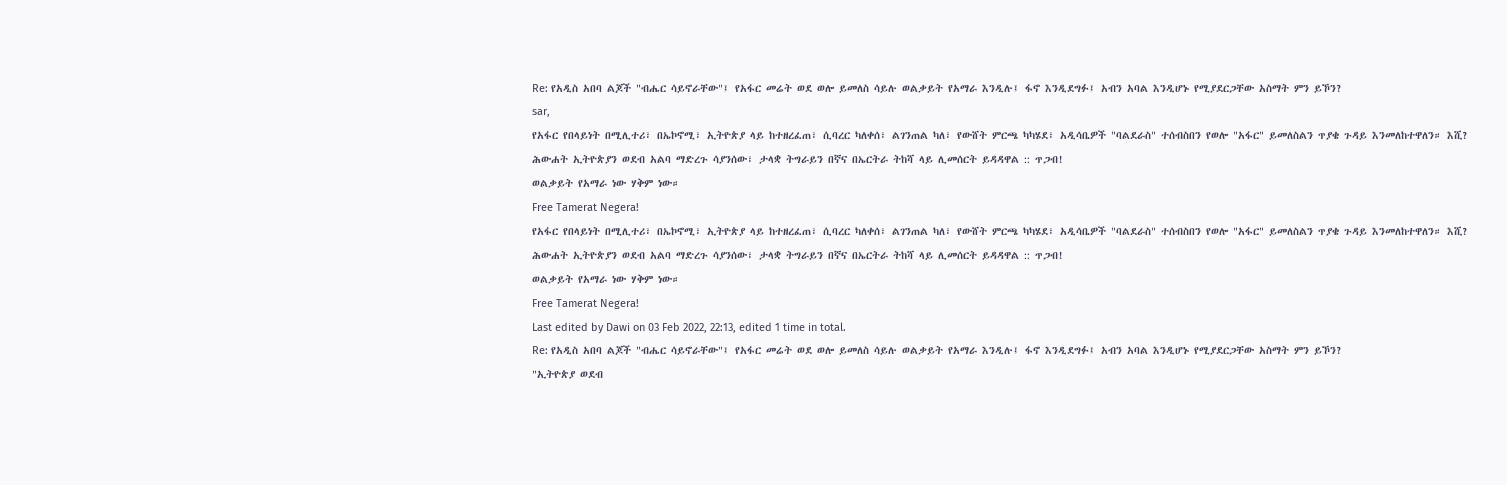Re: የአዲስ አበባ ልጆች "ብሔር ሳይኖራቸው"፤ የአፋር መሬት ወደ ወሎ ይመለስ ሳይሉ ወልቃይት የአማራ እንዲሉ፤ ፋኖ እንዲደግፉ፤ አብን አባል እንዲሆኑ የሚያደርጋቸው አስማት ምን ይኾን?
sar,
የአፋር የበላይነት በሚሊተሪ፣ በኤኮኖሚ፣ ኢትዮጵያ ላይ ከተዘረፈጠ፣ ሲባረር ካለቀሰ፣ ልገንጠል ካለ፣ የውሸት ምርጫ ካካሄደ፣ አዲሳቤዎች "ባልደራስ" ተሰብስበን የወሎ "አፋር" ይመለስልን ጥያቄ ጉዳይ እንመለከተዋለን። እሺ?
ሕውሐት ኢትዮጵያን ወደብ አልባ ማድረጉ ሳያንሰው፣ ታላቋ ትግራይን በኛና በኤርትራ ትከሻ ላይ ሊመሰርት ይዳዳዋል :: ጥጋብ!
ወልቃይት የአማራ ነው ሃቅም ነው።
Free Tamerat Negera!
የአፋር የበላይነት በሚሊተሪ፣ በኤኮኖሚ፣ ኢትዮጵያ ላይ ከተዘረፈጠ፣ ሲባረር ካለቀሰ፣ ልገንጠል ካለ፣ የውሸት ምርጫ ካካሄደ፣ አዲሳቤዎች "ባልደራስ" ተሰብስበን የወሎ "አፋር" ይመለስልን ጥያቄ ጉዳይ እንመለከተዋለን። እሺ?
ሕውሐት ኢትዮጵያን ወደብ አልባ ማድረጉ ሳያንሰው፣ ታላቋ ትግራይን በኛና በኤርትራ ትከሻ ላይ ሊመሰርት ይዳዳዋል :: ጥጋብ!
ወልቃይት የአማራ ነው ሃቅም ነው።
Free Tamerat Negera!
Last edited by Dawi on 03 Feb 2022, 22:13, edited 1 time in total.
Re: የአዲስ አበባ ልጆች "ብሔር ሳይኖራቸው"፤ የአፋር መሬት ወደ ወሎ ይመለስ ሳይሉ ወልቃይት የአማራ እንዲሉ፤ ፋኖ እንዲደግፉ፤ አብን አባል እንዲሆኑ የሚያደርጋቸው አስማት ምን ይኾን?
"ኢትዮጵያ ወደብ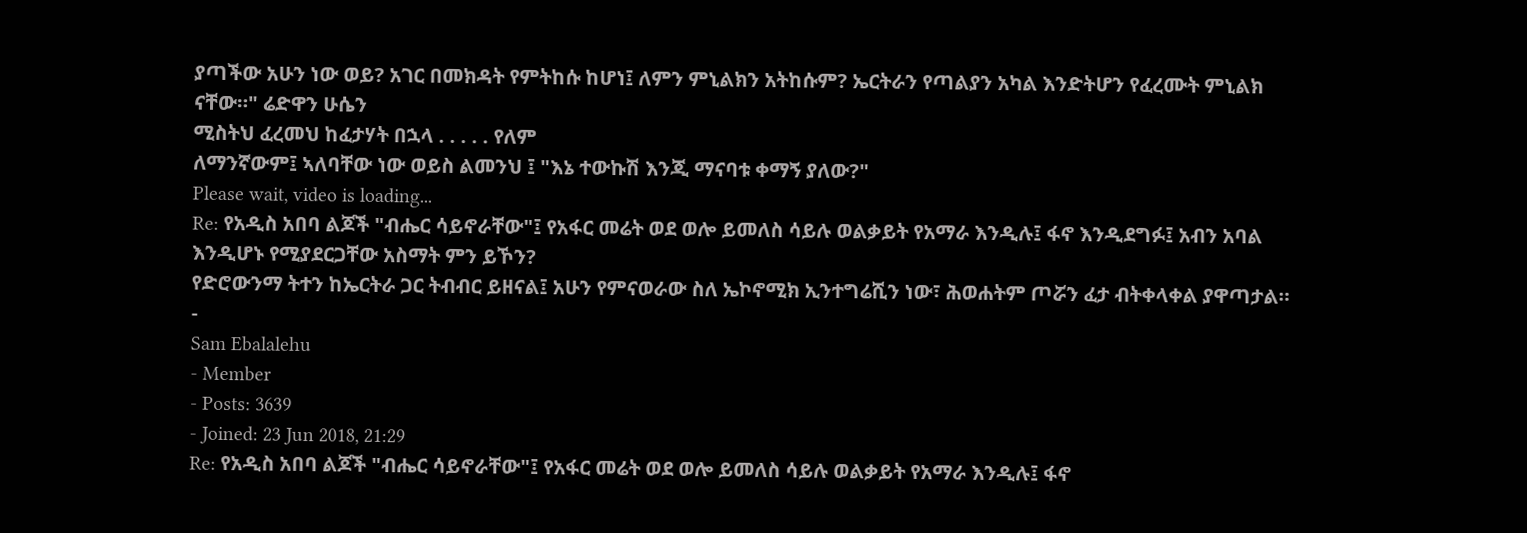ያጣችው አሁን ነው ወይ? አገር በመክዳት የምትከሱ ከሆነ፤ ለምን ምኒልክን አትከሱም? ኤርትራን የጣልያን አካል እንድትሆን የፈረሙት ምኒልክ ናቸው።" ሬድዋን ሁሴን
ሚስትህ ፈረመህ ከፈታሃት በኋላ . . . . . የለም
ለማንኛውም፤ ኣለባቸው ነው ወይስ ልመንህ ፤ "እኔ ተውኩሽ እንጂ ማናባቱ ቀማኝ ያለው?"
Please wait, video is loading...
Re: የአዲስ አበባ ልጆች "ብሔር ሳይኖራቸው"፤ የአፋር መሬት ወደ ወሎ ይመለስ ሳይሉ ወልቃይት የአማራ እንዲሉ፤ ፋኖ እንዲደግፉ፤ አብን አባል እንዲሆኑ የሚያደርጋቸው አስማት ምን ይኾን?
የድሮውንማ ትተን ከኤርትራ ጋር ትብብር ይዘናል፤ አሁን የምናወራው ስለ ኤኮኖሚክ ኢንተግሬሺን ነው፣ ሕወሐትም ጦሯን ፈታ ብትቀላቀል ያዋጣታል።
-
Sam Ebalalehu
- Member
- Posts: 3639
- Joined: 23 Jun 2018, 21:29
Re: የአዲስ አበባ ልጆች "ብሔር ሳይኖራቸው"፤ የአፋር መሬት ወደ ወሎ ይመለስ ሳይሉ ወልቃይት የአማራ እንዲሉ፤ ፋኖ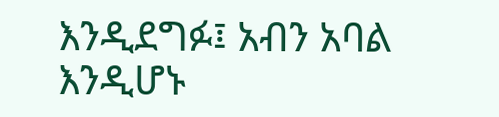እንዲደግፉ፤ አብን አባል እንዲሆኑ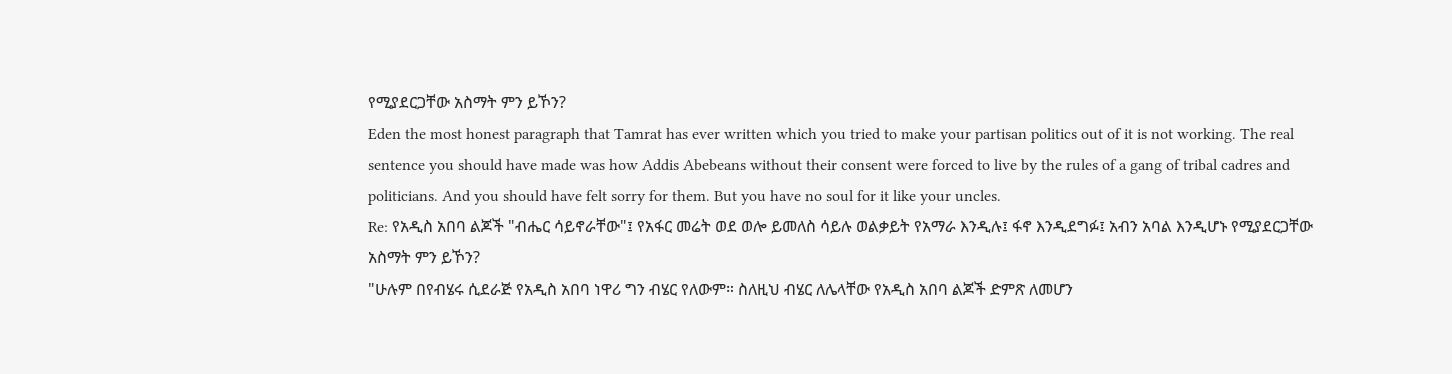የሚያደርጋቸው አስማት ምን ይኾን?
Eden the most honest paragraph that Tamrat has ever written which you tried to make your partisan politics out of it is not working. The real sentence you should have made was how Addis Abebeans without their consent were forced to live by the rules of a gang of tribal cadres and politicians. And you should have felt sorry for them. But you have no soul for it like your uncles.
Re: የአዲስ አበባ ልጆች "ብሔር ሳይኖራቸው"፤ የአፋር መሬት ወደ ወሎ ይመለስ ሳይሉ ወልቃይት የአማራ እንዲሉ፤ ፋኖ እንዲደግፉ፤ አብን አባል እንዲሆኑ የሚያደርጋቸው አስማት ምን ይኾን?
"ሁሉም በየብሄሩ ሲደራጅ የአዲስ አበባ ነዋሪ ግን ብሄር የለውም። ስለዚህ ብሄር ለሌላቸው የአዲስ አበባ ልጆች ድምጽ ለመሆን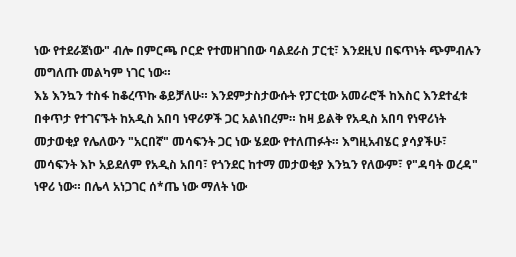ነው የተደራጀነው" ብሎ በምርጫ ቦርድ የተመዘገበው ባልደራስ ፓርቲ፣ እንደዚህ በፍጥነት ጭምብሉን መግለጡ መልካም ነገር ነው።
እኔ እንኳን ተስፋ ከቆረጥኩ ቆይቻለሁ። እንደምታስታውሱት የፓርቲው አመራሮች ከእስር እንደተፈቱ በቀጥታ የተገናኙት ከአዲስ አበባ ነዋሪዎች ጋር አልነበረም። ከዛ ይልቅ የአዲስ አበባ የነዋሪነት መታወቂያ የሌለውን "አርበኛ" መሳፍንት ጋር ነው ሄደው የተለጠፉት። እግዚአብሄር ያሳያችሁ፣ መሳፍንት እኮ አይደለም የአዲስ አበባ፣ የጎንደር ከተማ መታወቂያ እንኳን የለውም፣ የ"ዳባት ወረዳ" ነዋሪ ነው። በሌላ አነጋገር ሰ*ጤ ነው ማለት ነው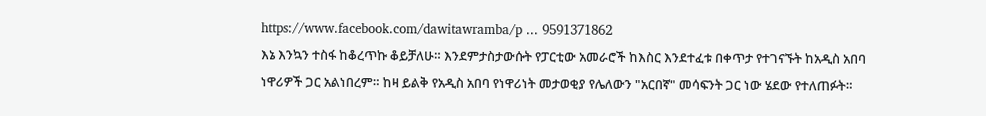https://www.facebook.com/dawitawramba/p ... 9591371862
እኔ እንኳን ተስፋ ከቆረጥኩ ቆይቻለሁ። እንደምታስታውሱት የፓርቲው አመራሮች ከእስር እንደተፈቱ በቀጥታ የተገናኙት ከአዲስ አበባ ነዋሪዎች ጋር አልነበረም። ከዛ ይልቅ የአዲስ አበባ የነዋሪነት መታወቂያ የሌለውን "አርበኛ" መሳፍንት ጋር ነው ሄደው የተለጠፉት።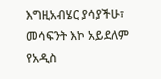እግዚአብሄር ያሳያችሁ፣ መሳፍንት እኮ አይደለም የአዲስ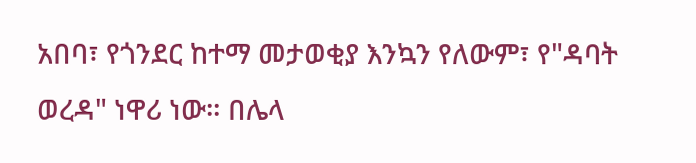አበባ፣ የጎንደር ከተማ መታወቂያ እንኳን የለውም፣ የ"ዳባት ወረዳ" ነዋሪ ነው። በሌላ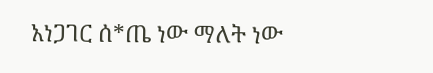አነጋገር ሰ*ጤ ነው ማለት ነው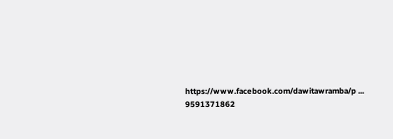https://www.facebook.com/dawitawramba/p ... 9591371862